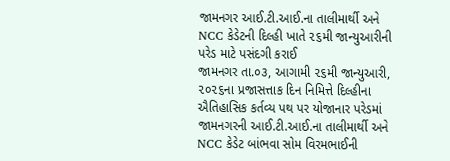જામનગર આઈ.ટી.આઈ.ના તાલીમાર્થી અને NCC કેડેટની દિલ્હી ખાતે ૨૬મી જાન્યુઆરીની પરેડ માટે પસંદગી કરાઈ
જામનગર તા.૦૩, આગામી ૨૬મી જાન્યુઆરી, ૨૦૨૬ના પ્રજાસત્તાક દિન નિમિત્તે દિલ્હીના ઐતિહાસિક કર્તવ્ય પથ પર યોજાનાર પરેડમાં જામનગરની આઈ.ટી.આઈ.ના તાલીમાર્થી અને NCC કેડેટ બાંભવા સોમ વિરમભાઈની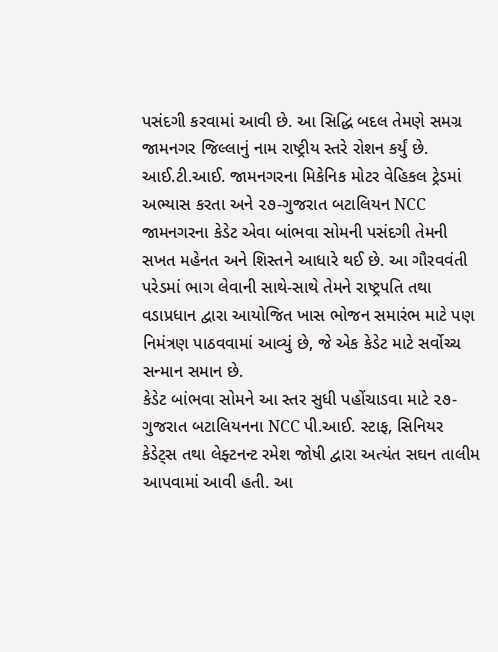પસંદગી કરવામાં આવી છે. આ સિદ્ધિ બદલ તેમણે સમગ્ર જામનગર જિલ્લાનું નામ રાષ્ટ્રીય સ્તરે રોશન કર્યું છે.
આઈ.ટી.આઈ. જામનગરના મિકેનિક મોટર વેહિકલ ટ્રેડમાં અભ્યાસ કરતા અને ૨૭-ગુજરાત બટાલિયન NCC જામનગરના કેડેટ એવા બાંભવા સોમની પસંદગી તેમની સખત મહેનત અને શિસ્તને આધારે થઈ છે. આ ગૌરવવંતી પરેડમાં ભાગ લેવાની સાથે-સાથે તેમને રાષ્ટ્રપતિ તથા વડાપ્રધાન દ્વારા આયોજિત ખાસ ભોજન સમારંભ માટે પણ નિમંત્રણ પાઠવવામાં આવ્યું છે, જે એક કેડેટ માટે સર્વોચ્ચ સન્માન સમાન છે.
કેડેટ બાંભવા સોમને આ સ્તર સુધી પહોંચાડવા માટે ૨૭-ગુજરાત બટાલિયનના NCC પી.આઈ. સ્ટાફ, સિનિયર કેડેટ્સ તથા લેફ્ટનન્ટ રમેશ જોષી દ્વારા અત્યંત સઘન તાલીમ આપવામાં આવી હતી. આ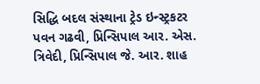સિદ્ધિ બદલ સંસ્થાના ટ્રેડ ઇન્સ્ટ્રકટર પવન ગઢવી, પ્રિન્સિપાલ આર. એસ. ત્રિવેદી, પ્રિન્સિપાલ જે. આર. શાહ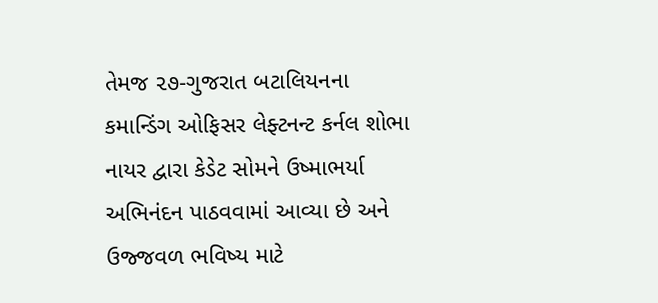તેમજ ૨૭-ગુજરાત બટાલિયનના કમાન્ડિંગ ઓફિસર લેફ્ટનન્ટ કર્નલ શોભા નાયર દ્વારા કેડેટ સોમને ઉષ્માભર્યા અભિનંદન પાઠવવામાં આવ્યા છે અને ઉજ્જવળ ભવિષ્ય માટે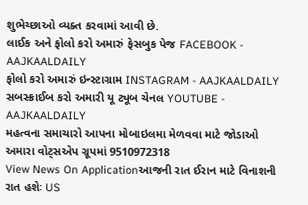શુભેચ્છાઓ વ્યક્ત કરવામાં આવી છે.
લાઈક અને ફોલો કરો અમારું ફેસબુક પેજ FACEBOOK - AAJKAALDAILY
ફોલો કરો અમારું ઇન્સ્ટાગ્રામ INSTAGRAM - AAJKAALDAILY
સબસ્ક્રાઈબ કરો અમારી યૂ ટ્યૂબ ચેનલ YOUTUBE - AAJKAALDAILY
મહત્વના સમાચારો આપના મોબાઇલમા મેળવવા માટે જોડાઓ અમારા વોટ્સએપ ગ્રૂપમાં 9510972318
View News On Applicationઆજની રાત ઈરાન માટે વિનાશની રાત હશેઃ US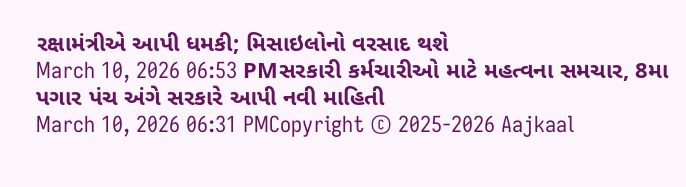રક્ષામંત્રીએ આપી ધમકી; મિસાઇલોનો વરસાદ થશે
March 10, 2026 06:53 PMસરકારી કર્મચારીઓ માટે મહત્વના સમચાર, 8મા પગાર પંચ અંગે સરકારે આપી નવી માહિતી
March 10, 2026 06:31 PMCopyright © 2025-2026 Aajkaal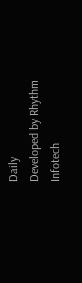Daily
Developed by Rhythm Infotech